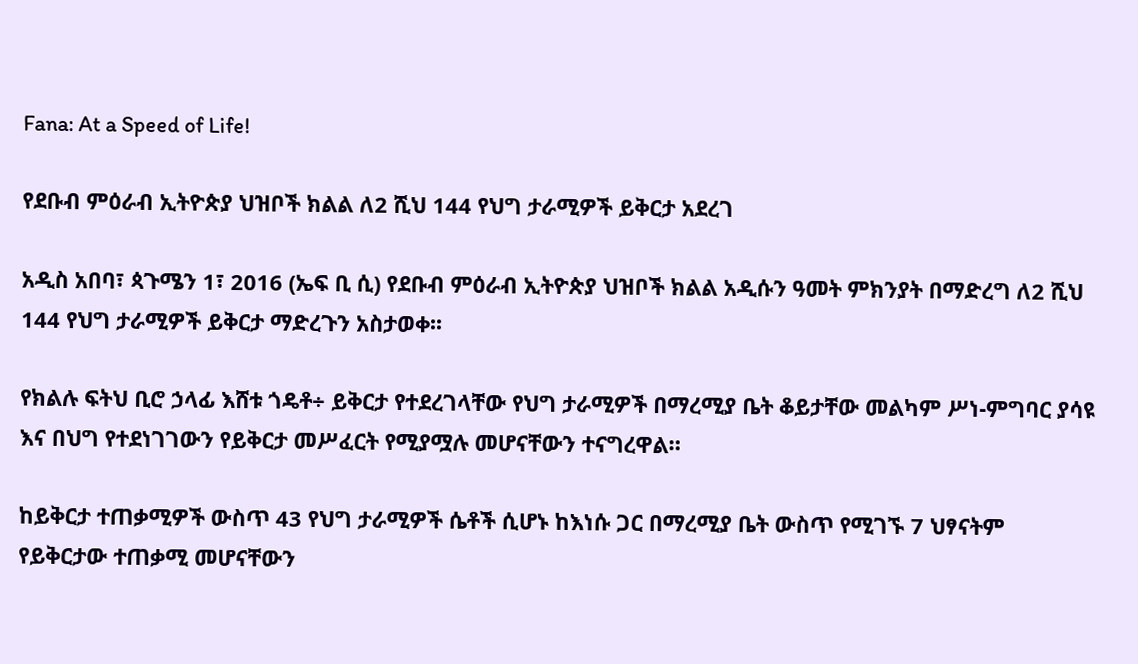Fana: At a Speed of Life!

የደቡብ ምዕራብ ኢትዮጵያ ህዝቦች ክልል ለ2 ሺህ 144 የህግ ታራሚዎች ይቅርታ አደረገ

አዲስ አበባ፣ ጳጉሜን 1፣ 2016 (ኤፍ ቢ ሲ) የደቡብ ምዕራብ ኢትዮጵያ ህዝቦች ክልል አዲሱን ዓመት ምክንያት በማድረግ ለ2 ሺህ 144 የህግ ታራሚዎች ይቅርታ ማድረጉን አስታወቀ፡፡

የክልሉ ፍትህ ቢሮ ኃላፊ እሸቱ ጎዴቶ÷ ይቅርታ የተደረገላቸው የህግ ታራሚዎች በማረሚያ ቤት ቆይታቸው መልካም ሥነ-ምግባር ያሳዩ እና በህግ የተደነገገውን የይቅርታ መሥፈርት የሚያሟሉ መሆናቸውን ተናግረዋል።

ከይቅርታ ተጠቃሚዎች ውስጥ 43 የህግ ታራሚዎች ሴቶች ሲሆኑ ከእነሱ ጋር በማረሚያ ቤት ውስጥ የሚገኙ 7 ህፃናትም የይቅርታው ተጠቃሚ መሆናቸውን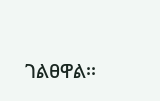ገልፀዋል፡፡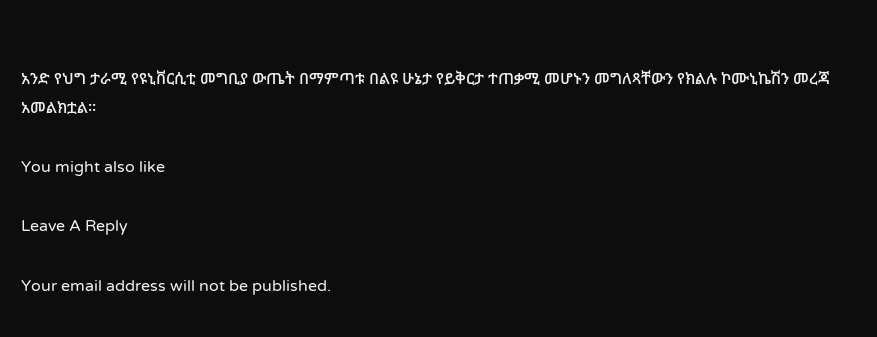አንድ የህግ ታራሚ የዩኒቨርሲቲ መግቢያ ውጤት በማምጣቱ በልዩ ሁኔታ የይቅርታ ተጠቃሚ መሆኑን መግለጻቸውን የክልሉ ኮሙኒኬሽን መረጃ አመልክቷል።

You might also like

Leave A Reply

Your email address will not be published.